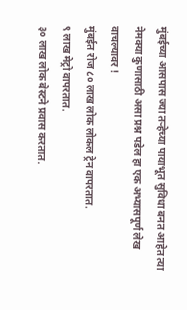मुंबईच्या आसपास ज्या तऱ्हेच्या पायाभूत सुविधा बनत आहेत त्या नेमक्या कुणासाठी असा प्रश्न पडेल हा एक अभ्यासपूर्ण लेख वाचल्यावर !
मुंबईत रोज ८० लाख लोक लोकल ट्रेन वापरतात.
९ लाख मेट्रो वापरतात.
३० लाख लोक बेस्टने प्रवास करतात.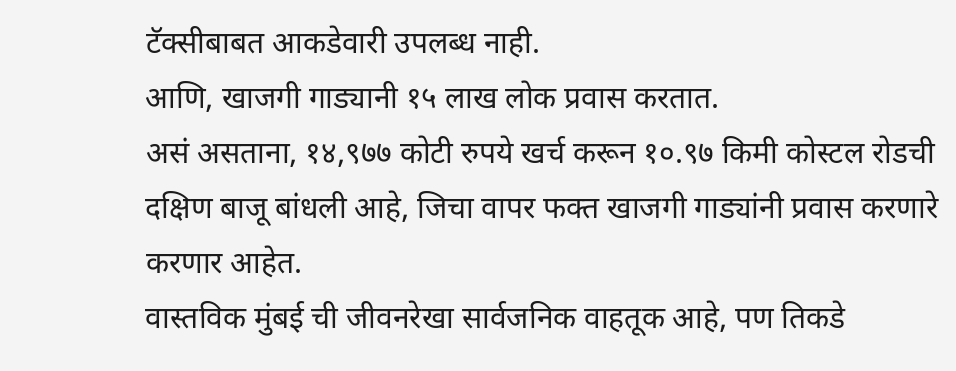टॅक्सीबाबत आकडेवारी उपलब्ध नाही.
आणि, खाजगी गाड्यानी १५ लाख लोक प्रवास करतात.
असं असताना, १४,९७७ कोटी रुपये खर्च करून १०.९७ किमी कोस्टल रोडची दक्षिण बाजू बांधली आहे, जिचा वापर फक्त खाजगी गाड्यांनी प्रवास करणारे करणार आहेत.
वास्तविक मुंबई ची जीवनरेखा सार्वजनिक वाहतूक आहे, पण तिकडे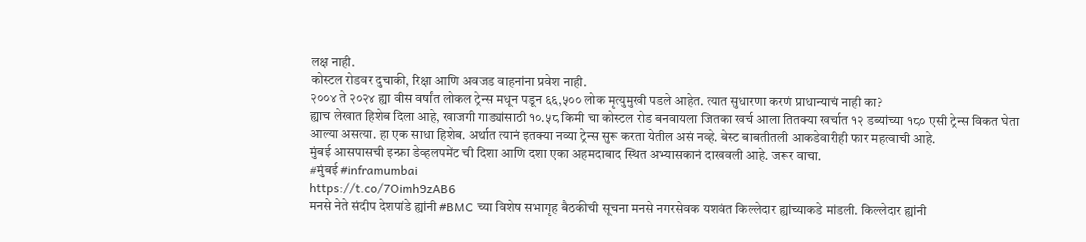लक्ष नाही.
कोस्टल रोडवर दुचाकी, रिक्षा आणि अवजड वाहनांना प्रवेश नाही.
२००४ ते २०२४ ह्या वीस वर्षांत लोकल ट्रेन्स मधून पडून ६६,५०० लोक मृत्युमुखी पडले आहेत. त्यात सुधारणा करणं प्राधान्याचं नाही का?
ह्याच लेखात हिशेब दिला आहे, खाजगी गाड्यांसाठी १०.५८ किमी चा कोस्टल रोड बनवायला जितका खर्च आला तितक्या खर्चात १२ डब्यांच्या १८० एसी ट्रेन्स विकत घेता आल्या असत्या. हा एक साधा हिशेब. अर्थात त्यानं इतक्या नव्या ट्रेन्स सुरू करता येतील असं नव्हे. बेस्ट बाबतीतली आकडेवारीही फार महत्वाची आहे.
मुंबई आसपासची इन्फ्रा डेव्हलपमेंट ची दिशा आणि दशा एका अहमदाबाद स्थित अभ्यासकानं दाखवली आहे. जरूर वाचा.
#मुंबई #inframumbai
https://t.co/7Oimh9zAB6
मनसे नेते संदीप देशपांडे ह्यांनी #BMC च्या विशेष सभागृह बैठकीची सूचना मनसे नगरसेवक यशवंत किल्लेदार ह्यांच्याकडे मांडली. किल्लेदार ह्यांनी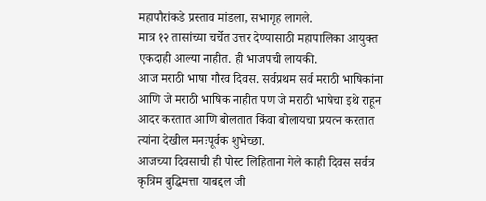महापौरांकडे प्रस्ताव मांडला, सभागृह लागले.
मात्र १२ तासांच्या चर्चेत उत्तर देण्यासाठी महापालिका आयुक्त एकदाही आल्या नाहीत. ही भाजपची लायकी.
आज मराठी भाषा गौरव दिवस. सर्वप्रथम सर्व मराठी भाषिकांना आणि जे मराठी भाषिक नाहीत पण जे मराठी भाषेचा इथे राहून आदर करतात आणि बोलतात किंवा बोलायचा प्रयत्न करतात त्यांना देखील मनःपूर्वक शुभेच्छा.
आजच्या दिवसाची ही पोस्ट लिहिताना गेले काही दिवस सर्वत्र कृत्रिम बुद्धिमत्ता याबद्दल जी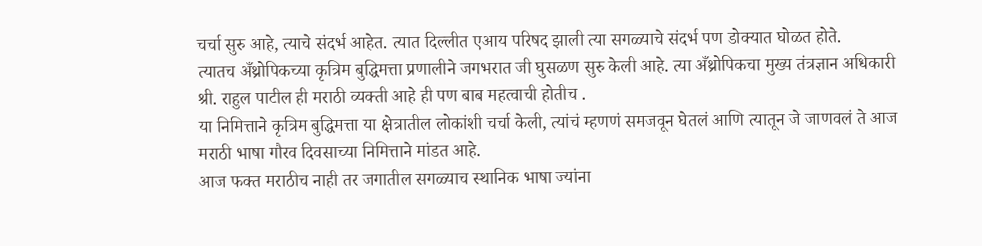चर्चा सुरु आहे, त्याचे संदर्भ आहेत. त्यात दिल्लीत एआय परिषद झाली त्या सगळ्याचे संदर्भ पण डोक्यात घोळत होते.
त्यातच अँथ्रोपिकच्या कृत्रिम बुद्धिमत्ता प्रणालीने जगभरात जी घुसळण सुरु केली आहे. त्या अँथ्रोपिकचा मुख्य तंत्रज्ञान अधिकारी श्री. राहुल पाटील ही मराठी व्यक्ती आहे ही पण बाब महत्वाची होतीच .
या निमित्ताने कृत्रिम बुद्धिमत्ता या क्षेत्रातील लोकांशी चर्चा केली, त्यांचं म्हणणं समजवून घेतलं आणि त्यातून जे जाणवलं ते आज मराठी भाषा गौरव दिवसाच्या निमित्ताने मांडत आहे.
आज फक्त मराठीच नाही तर जगातील सगळ्याच स्थानिक भाषा ज्यांना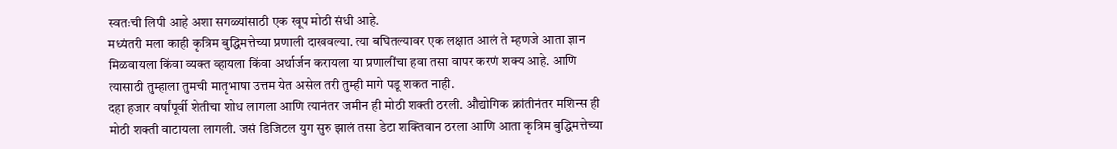स्वतःची लिपी आहे अशा सगळ्यांसाठी एक खूप मोठी संधी आहे.
मध्यंतरी मला काही कृत्रिम बुद्धिमत्तेच्या प्रणाली दाखवल्या. त्या बघितल्यावर एक लक्षात आलं ते म्हणजे आता ज्ञान मिळवायला किंवा व्यक्त व्हायला किंवा अर्थार्जन करायला या प्रणालींचा हवा तसा वापर करणं शक्य आहे. आणि त्यासाठी तुम्हाला तुमची मातृभाषा उत्तम येत असेल तरी तुम्ही मागे पडू शकत नाही.
दहा हजार वर्षांपूर्वी शेतीचा शोध लागला आणि त्यानंतर जमीन ही मोठी शक्ती ठरली. औद्योगिक क्रांतीनंतर मशिन्स ही मोठी शक्ती वाटायला लागली. जसं डिजिटल युग सुरु झालं तसा डेटा शक्तिवान ठरला आणि आता कृत्रिम बुद्धिमत्तेच्या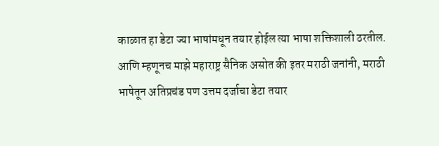काळात हा डेटा ज्या भाषांमधून तयार होईल त्या भाषा शक्तिशाली ठरतील.
आणि म्हणूनच माझे महाराष्ट्र सैनिक असोत की इतर मराठी जनांनी, मराठी भाषेतून अतिप्रचंड पण उत्तम दर्जाचा डेटा तयार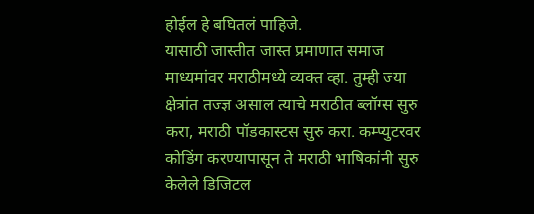होईल हे बघितलं पाहिजे.
यासाठी जास्तीत जास्त प्रमाणात समाज माध्यमांवर मराठीमध्ये व्यक्त व्हा. तुम्ही ज्या क्षेत्रांत तज्ज्ञ असाल त्याचे मराठीत ब्लॉग्स सुरु करा, मराठी पॉडकास्टस सुरु करा. कम्प्युटरवर कोडिंग करण्यापासून ते मराठी भाषिकांनी सुरु केलेले डिजिटल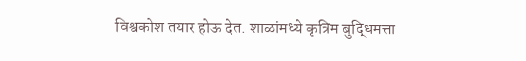विश्वकोश तयार होऊ देत. शाळांमध्ये कृत्रिम बुद्धिमत्ता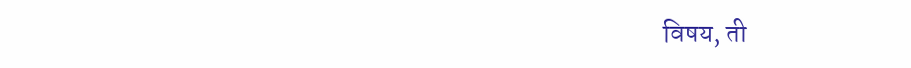विषय, ती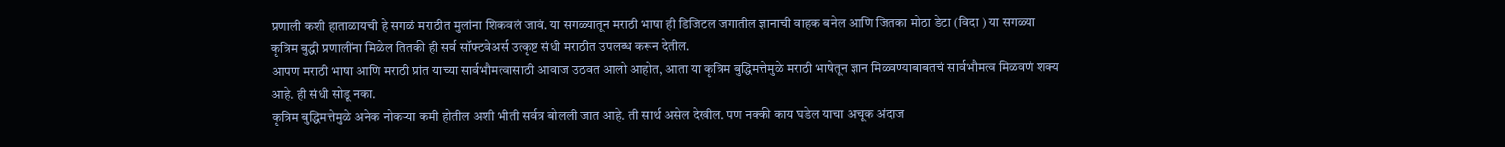प्रणाली कशी हाताळायची हे सगळं मराठीत मुलांना शिकवलं जावं. या सगळ्यातून मराठी भाषा ही डिजिटल जगातील ज्ञानाची वाहक बनेल आणि जितका मोठा डेटा (विदा ) या सगळ्या कृत्रिम बुद्धी प्रणालींना मिळेल तितकी ही सर्व सॉफ्टवेअर्स उत्कृष्ट संधी मराठीत उपलब्ध करून देतील.
आपण मराठी भाषा आणि मराठी प्रांत याच्या सार्वभौमत्वासाठी आवाज उठवत आलो आहोत, आता या कृत्रिम बुद्धिमत्तेमुळे मराठी भाषेतून ज्ञान मिळ्वण्याबाबतचं सार्वभौमत्व मिळवणं शक्य आहे. ही संधी सोडू नका.
कृत्रिम बुद्धिमत्तेमुळे अनेक नोकऱ्या कमी होतील अशी भीती सर्वत्र बोलली जात आहे. ती सार्थ असेल देखील. पण नक्की काय घडेल याचा अचूक अंदाज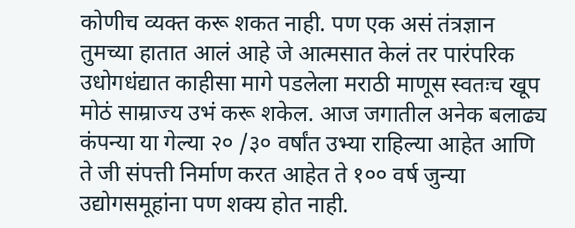कोणीच व्यक्त करू शकत नाही. पण एक असं तंत्रज्ञान तुमच्या हातात आलं आहे जे आत्मसात केलं तर पारंपरिक उधोगधंद्यात काहीसा मागे पडलेला मराठी माणूस स्वतःच खूप मोठं साम्राज्य उभं करू शकेल. आज जगातील अनेक बलाढ्य कंपन्या या गेल्या २० /३० वर्षांत उभ्या राहिल्या आहेत आणि ते जी संपत्ती निर्माण करत आहेत ते १०० वर्ष जुन्या उद्योगसमूहांना पण शक्य होत नाही.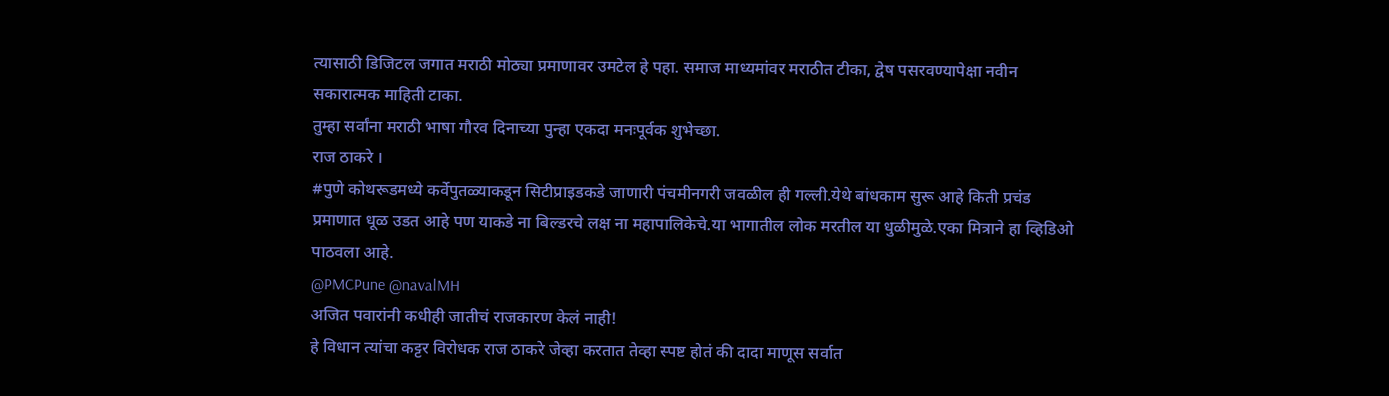त्यासाठी डिजिटल जगात मराठी मोठ्या प्रमाणावर उमटेल हे पहा. समाज माध्यमांवर मराठीत टीका, द्वेष पसरवण्यापेक्षा नवीन सकारात्मक माहिती टाका.
तुम्हा सर्वांना मराठी भाषा गौरव दिनाच्या पुन्हा एकदा मनःपूर्वक शुभेच्छा.
राज ठाकरे ।
#पुणे कोथरूडमध्ये कर्वेपुतळ्याकडून सिटीप्राइडकडे जाणारी पंचमीनगरी जवळील ही गल्ली.येथे बांधकाम सुरू आहे किती प्रचंड प्रमाणात धूळ उडत आहे पण याकडे ना बिल्डरचे लक्ष ना महापालिकेचे.या भागातील लोक मरतील या धुळीमुळे.एका मित्राने हा व्हिडिओ पाठवला आहे.
@PMCPune @navalMH
अजित पवारांनी कधीही जातीचं राजकारण केलं नाही!
हे विधान त्यांचा कट्टर विरोधक राज ठाकरे जेव्हा करतात तेव्हा स्पष्ट होतं की दादा माणूस सर्वात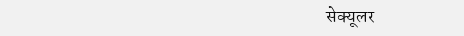सेक्यूलर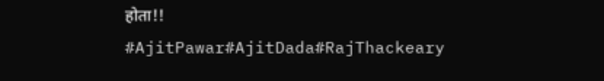होता!!
#AjitPawar#AjitDada#RajThackeary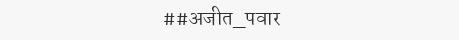##अजीत_पवार